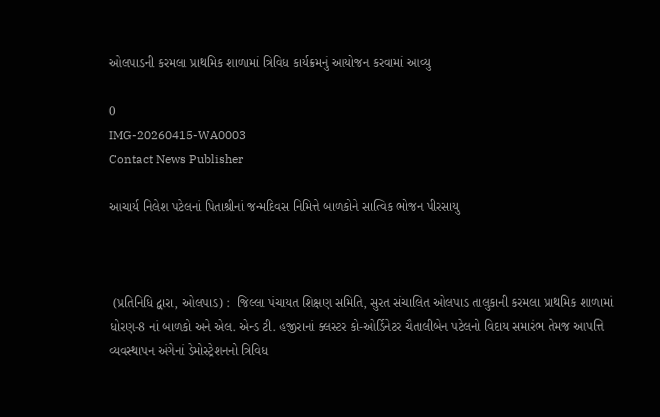ઓલપાડની કરમલા પ્રાથમિક શાળામાં ત્રિવિધ કાર્યક્રમનું આયોજન કરવામાં આવ્યુ

0
IMG-20260415-WA0003
Contact News Publisher

આચાર્ય નિલેશ પટેલનાં પિતાશ્રીનાં જન્મદિવસ નિમિત્તે બાળકોને સાત્વિક ભોજન પીરસાયુ



 (પ્રતિનિધિ દ્વારા, ઓલપાડ) :  જિલ્લા પંચાયત શિક્ષણ સમિતિ, સુરત સંચાલિત ઓલપાડ તાલુકાની કરમલા પ્રાથમિક શાળામાં ધોરણ-8 નાં બાળકો અને એલ. એન્ડ ટી. હજીરાનાં ક્લસ્ટર કો-ઓર્ડિનેટર ચૈતાલીબેન પટેલનો વિદાય સમારંભ તેમજ આપત્તિ વ્યવસ્થાપન અંગેનાં ડેમોસ્ટ્રેશનનો ત્રિવિધ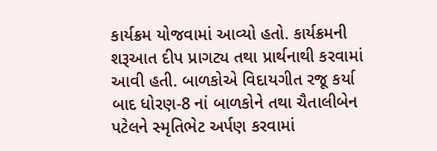કાર્યક્રમ યોજવામાં આવ્યો હતો. કાર્યક્રમની શરૂઆત દીપ પ્રાગટ્ય તથા પ્રાર્થનાથી કરવામાં આવી હતી. બાળકોએ વિદાયગીત રજૂ કર્યા બાદ ધોરણ-8 નાં બાળકોને તથા ચૈતાલીબેન પટેલને સ્મૃતિભેટ અર્પણ કરવામાં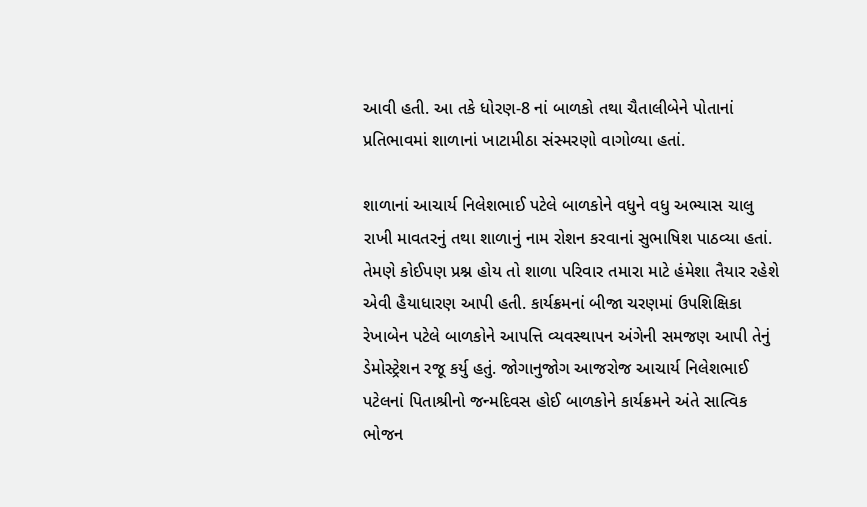આવી હતી. આ તકે ધોરણ-8 નાં બાળકો તથા ચૈતાલીબેને પોતાનાં પ્રતિભાવમાં શાળાનાં ખાટામીઠા સંસ્મરણો વાગોળ્યા હતાં.

શાળાનાં આચાર્ય નિલેશભાઈ પટેલે બાળકોને વધુને વધુ અભ્યાસ ચાલુ રાખી માવતરનું તથા શાળાનું નામ રોશન કરવાનાં સુભાષિશ પાઠવ્યા હતાં. તેમણે કોઈપણ પ્રશ્ન હોય તો શાળા પરિવાર તમારા માટે હંમેશા તૈયાર રહેશે એવી હૈયાધારણ આપી હતી. કાર્યક્રમનાં બીજા ચરણમાં ઉપશિક્ષિકા રેખાબેન પટેલે બાળકોને આપત્તિ વ્યવસ્થાપન અંગેની સમજણ આપી તેનું ડેમોસ્ટ્રેશન રજૂ કર્યુ હતું. જોગાનુજોગ આજરોજ આચાર્ય નિલેશભાઈ પટેલનાં પિતાશ્રીનો જન્મદિવસ હોઈ બાળકોને કાર્યક્રમને અંતે સાત્વિક ભોજન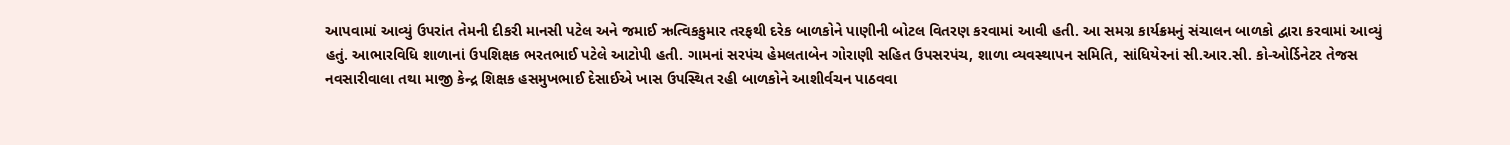આપવામાં આવ્યું ઉપરાંત તેમની દીકરી માનસી પટેલ અને જમાઈ ઋત્વિકકુમાર તરફથી દરેક બાળકોને પાણીની બોટલ વિતરણ કરવામાં આવી હતી. આ સમગ્ર કાર્યક્રમનું સંચાલન બાળકો દ્વારા કરવામાં આવ્યું હતું. આભારવિધિ શાળાનાં ઉપશિક્ષક ભરતભાઈ પટેલે આટોપી હતી. ગામનાં સરપંચ હેમલતાબેન ગોરાણી સહિત ઉપસરપંચ, શાળા વ્યવસ્થાપન સમિતિ, સાંધિયેરનાં સી.આર.સી. કો-ઓર્ડિનેટર તેજસ નવસારીવાલા તથા માજી કેન્દ્ર શિક્ષક હસમુખભાઈ દેસાઈએ ખાસ ઉપસ્થિત રહી બાળકોને આશીર્વચન પાઠવવા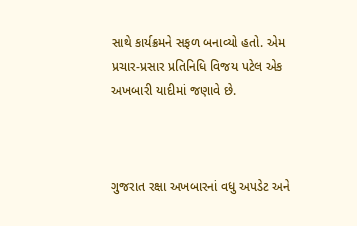સાથે કાર્યક્રમને સફળ બનાવ્યો હતો. એમ પ્રચાર-પ્રસાર પ્રતિનિધિ વિજય પટેલ એક અખબારી યાદીમાં જણાવે છે.



ગુજરાત રક્ષા અખબારનાં વધુ અપડેટ અને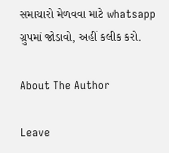સમાચારો મેળવવા માટે whatsapp ગ્રુપમાં જોડાવો, અહીં કલીક કરો.

About The Author

Leave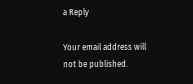a Reply

Your email address will not be published.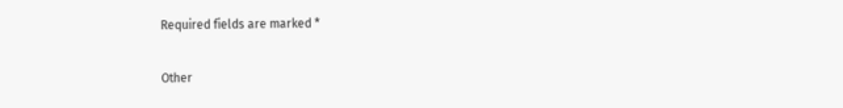Required fields are marked *

Other